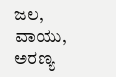ಜಲ, ವಾಯು, ಅರಣ್ಯ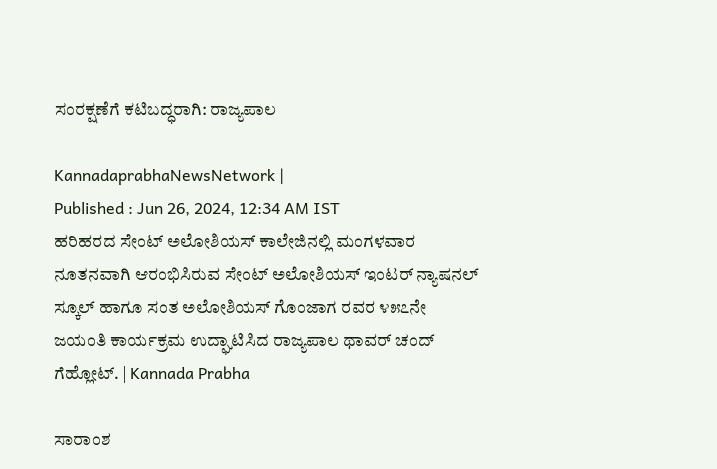ಸಂರಕ್ಷಣೆಗೆ ಕಟಿಬದ್ಧರಾಗಿ: ರಾಜ್ಯಪಾಲ

KannadaprabhaNewsNetwork |
Published : Jun 26, 2024, 12:34 AM IST
ಹರಿಹರದ ಸೇಂಟ್ ಅಲೋಶಿಯಸ್ ಕಾಲೇಜಿನಲ್ಲಿ ಮಂಗಳವಾರ ನೂತನವಾಗಿ ಆರಂಭಿಸಿರುವ ಸೇಂಟ್ ಅಲೋಶಿಯಸ್ ಇಂಟರ್ ನ್ಯಾಷನಲ್ ಸ್ಕೂಲ್ ಹಾಗೂ ಸಂತ ಅಲೋಶಿಯಸ್ ಗೊಂಜಾಗ ರವರ ೪೫೭ನೇ ಜಯಂತಿ ಕಾರ್ಯಕ್ರಮ ಉದ್ಘಾಟಿಸಿದ ರಾಜ್ಯಪಾಲ ಥಾವರ್ ಚಂದ್ ಗೆಹ್ಲೋಟ್. | Kannada Prabha

ಸಾರಾಂಶ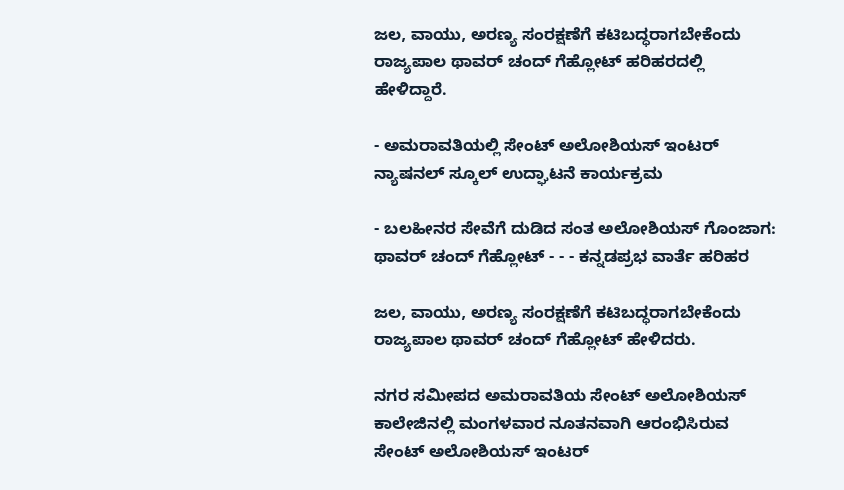ಜಲ, ವಾಯು, ಅರಣ್ಯ ಸಂರಕ್ಷಣೆಗೆ ಕಟಿಬದ್ಧರಾಗಬೇಕೆಂದು ರಾಜ್ಯಪಾಲ ಥಾವರ್ ಚಂದ್ ಗೆಹ್ಲೋಟ್ ಹರಿಹರದಲ್ಲಿ ಹೇಳಿದ್ದಾರೆ.

- ಅಮರಾವತಿಯಲ್ಲಿ ಸೇಂಟ್ ಅಲೋಶಿಯಸ್ ಇಂಟರ್ ನ್ಯಾಷನಲ್ ಸ್ಕೂಲ್ ಉದ್ಘಾಟನೆ ಕಾರ್ಯಕ್ರಮ

- ಬಲಹೀನರ ಸೇವೆಗೆ ದುಡಿದ ಸಂತ ಅಲೋಶಿಯಸ್ ಗೊಂಜಾಗ: ಥಾವರ್ ಚಂದ್ ಗೆಹ್ಲೋಟ್ - - - ಕನ್ನಡಪ್ರಭ ವಾರ್ತೆ ಹರಿಹರ

ಜಲ, ವಾಯು, ಅರಣ್ಯ ಸಂರಕ್ಷಣೆಗೆ ಕಟಿಬದ್ಧರಾಗಬೇಕೆಂದು ರಾಜ್ಯಪಾಲ ಥಾವರ್ ಚಂದ್ ಗೆಹ್ಲೋಟ್ ಹೇಳಿದರು.

ನಗರ ಸಮೀಪದ ಅಮರಾವತಿಯ ಸೇಂಟ್ ಅಲೋಶಿಯಸ್ ಕಾಲೇಜಿನಲ್ಲಿ ಮಂಗಳವಾರ ನೂತನವಾಗಿ ಆರಂಭಿಸಿರುವ ಸೇಂಟ್ ಅಲೋಶಿಯಸ್ ಇಂಟರ್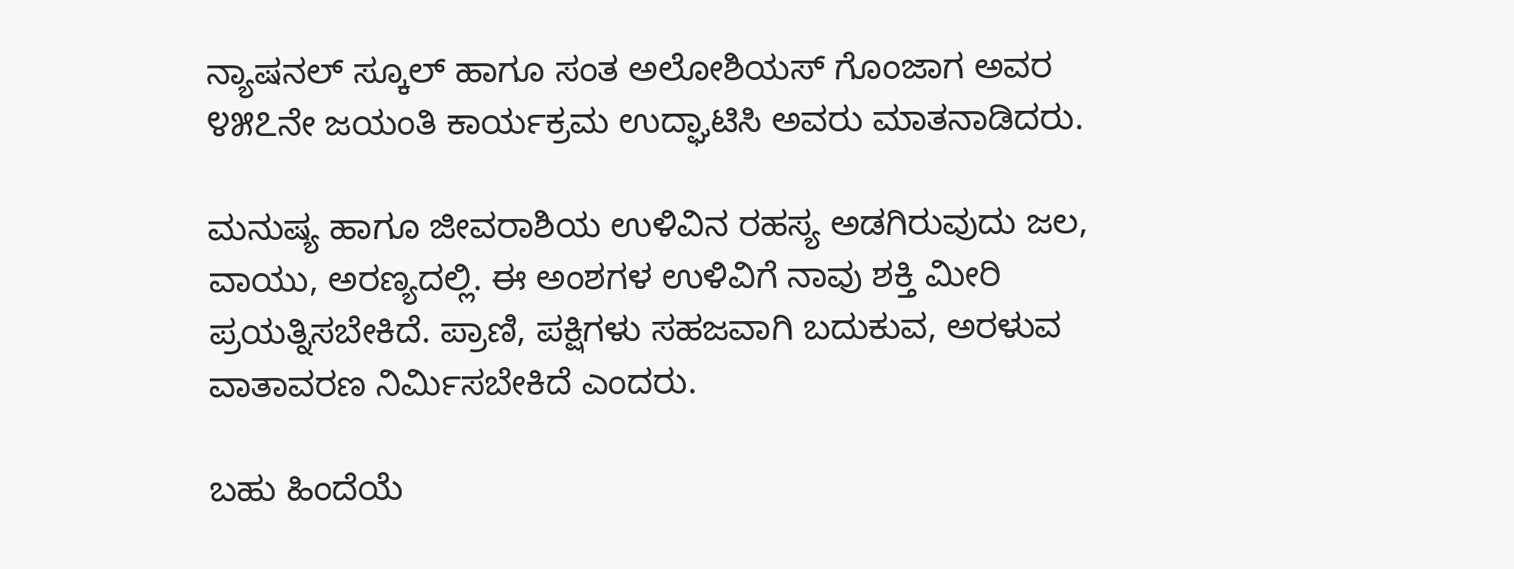ನ್ಯಾಷನಲ್ ಸ್ಕೂಲ್ ಹಾಗೂ ಸಂತ ಅಲೋಶಿಯಸ್ ಗೊಂಜಾಗ ಅವರ ೪೫೭ನೇ ಜಯಂತಿ ಕಾರ್ಯಕ್ರಮ ಉದ್ಘಾಟಿಸಿ ಅವರು ಮಾತನಾಡಿದರು.

ಮನುಷ್ಯ ಹಾಗೂ ಜೀವರಾಶಿಯ ಉಳಿವಿನ ರಹಸ್ಯ ಅಡಗಿರುವುದು ಜಲ, ವಾಯು, ಅರಣ್ಯದಲ್ಲಿ. ಈ ಅಂಶಗಳ ಉಳಿವಿಗೆ ನಾವು ಶಕ್ತಿ ಮೀರಿ ಪ್ರಯತ್ನಿಸಬೇಕಿದೆ. ಪ್ರಾಣಿ, ಪಕ್ಷಿಗಳು ಸಹಜವಾಗಿ ಬದುಕುವ, ಅರಳುವ ವಾತಾವರಣ ನಿರ್ಮಿಸಬೇಕಿದೆ ಎಂದರು.

ಬಹು ಹಿಂದೆಯೆ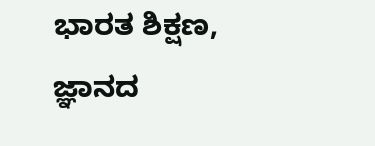ಭಾರತ ಶಿಕ್ಷಣ, ಜ್ಞಾನದ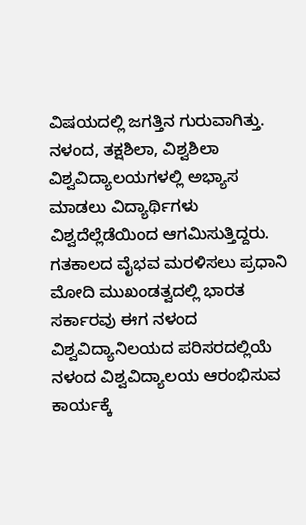ವಿಷಯದಲ್ಲಿ ಜಗತ್ತಿನ ಗುರುವಾಗಿತ್ತು. ನಳಂದ, ತಕ್ಷಶಿಲಾ, ವಿಶ್ವಶಿಲಾ ವಿಶ್ವವಿದ್ಯಾಲಯಗಳಲ್ಲಿ ಅಭ್ಯಾಸ ಮಾಡಲು ವಿದ್ಯಾರ್ಥಿಗಳು ವಿಶ್ವದೆಲ್ಲೆಡೆಯಿಂದ ಆಗಮಿಸುತ್ತಿದ್ದರು. ಗತಕಾಲದ ವೈಭವ ಮರಳಿಸಲು ಪ್ರಧಾನಿ ಮೋದಿ ಮುಖಂಡತ್ವದಲ್ಲಿ ಭಾರತ ಸರ್ಕಾರವು ಈಗ ನಳಂದ ವಿಶ್ವವಿದ್ಯಾನಿಲಯದ ಪರಿಸರದಲ್ಲಿಯೆ ನಳಂದ ವಿಶ್ವವಿದ್ಯಾಲಯ ಆರಂಭಿಸುವ ಕಾರ್ಯಕ್ಕೆ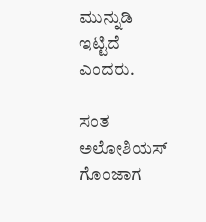ಮುನ್ನುಡಿ ಇಟ್ಟಿದೆ ಎಂದರು.

ಸಂತ ಅಲೋಶಿಯಸ್ ಗೊಂಜಾಗ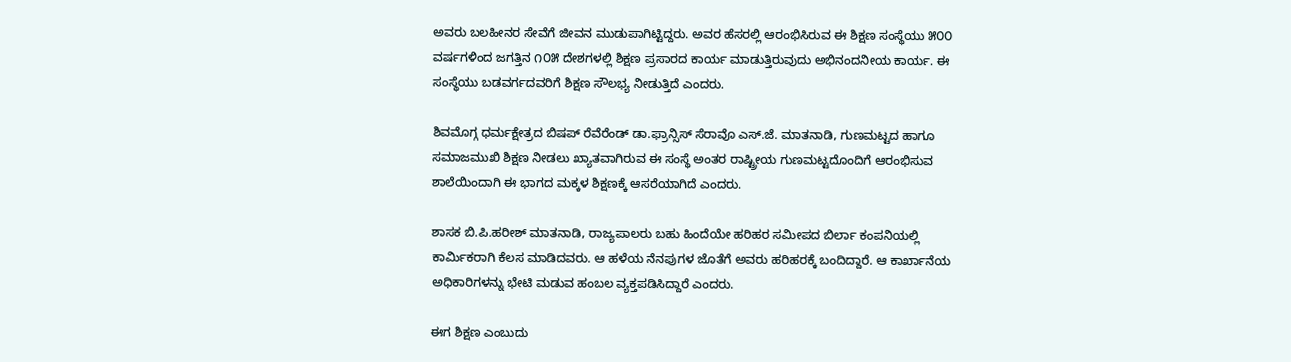ಅವರು ಬಲಹೀನರ ಸೇವೆಗೆ ಜೀವನ ಮುಡುಪಾಗಿಟ್ಟಿದ್ದರು. ಅವರ ಹೆಸರಲ್ಲಿ ಆರಂಭಿಸಿರುವ ಈ ಶಿಕ್ಷಣ ಸಂಸ್ಥೆಯು ೫೦೦ ವರ್ಷಗಳಿಂದ ಜಗತ್ತಿನ ೧೦೫ ದೇಶಗಳಲ್ಲಿ ಶಿಕ್ಷಣ ಪ್ರಸಾರದ ಕಾರ್ಯ ಮಾಡುತ್ತಿರುವುದು ಅಭಿನಂದನೀಯ ಕಾರ್ಯ. ಈ ಸಂಸ್ಥೆಯು ಬಡವರ್ಗದವರಿಗೆ ಶಿಕ್ಷಣ ಸೌಲಭ್ಯ ನೀಡುತ್ತಿದೆ ಎಂದರು.

ಶಿವಮೊಗ್ಗ ಧರ್ಮಕ್ಷೇತ್ರದ ಬಿಷಪ್ ರೆವೆರೆಂಡ್ ಡಾ.ಫ್ರಾನ್ಸಿಸ್ ಸೆರಾವೊ ಎಸ್.ಜೆ. ಮಾತನಾಡಿ, ಗುಣಮಟ್ಟದ ಹಾಗೂ ಸಮಾಜಮುಖಿ ಶಿಕ್ಷಣ ನೀಡಲು ಖ್ಯಾತವಾಗಿರುವ ಈ ಸಂಸ್ಥೆ ಅಂತರ ರಾಷ್ಟ್ರೀಯ ಗುಣಮಟ್ಟದೊಂದಿಗೆ ಆರಂಭಿಸುವ ಶಾಲೆಯಿಂದಾಗಿ ಈ ಭಾಗದ ಮಕ್ಕಳ ಶಿಕ್ಷಣಕ್ಕೆ ಆಸರೆಯಾಗಿದೆ ಎಂದರು.

ಶಾಸಕ ಬಿ.ಪಿ.ಹರೀಶ್ ಮಾತನಾಡಿ, ರಾಜ್ಯಪಾಲರು ಬಹು ಹಿಂದೆಯೇ ಹರಿಹರ ಸಮೀಪದ ಬಿರ್ಲಾ ಕಂಪನಿಯಲ್ಲಿ ಕಾರ್ಮಿಕರಾಗಿ ಕೆಲಸ ಮಾಡಿದವರು. ಆ ಹಳೆಯ ನೆನಪುಗಳ ಜೊತೆಗೆ ಅವರು ಹರಿಹರಕ್ಕೆ ಬಂದಿದ್ದಾರೆ. ಆ ಕಾರ್ಖಾನೆಯ ಅಧಿಕಾರಿಗಳನ್ನು ಭೇಟಿ ಮಡುವ ಹಂಬಲ ವ್ಯಕ್ತಪಡಿಸಿದ್ದಾರೆ ಎಂದರು.

ಈಗ ಶಿಕ್ಷಣ ಎಂಬುದು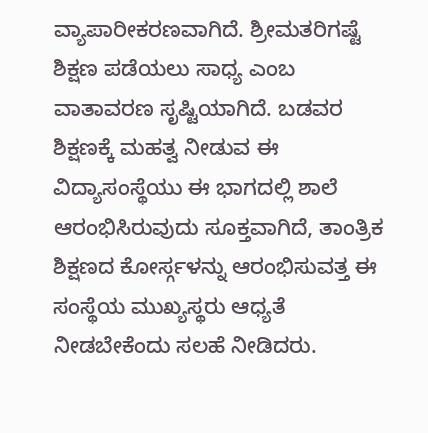ವ್ಯಾಪಾರೀಕರಣವಾಗಿದೆ. ಶ್ರೀಮತರಿಗಷ್ಟೆ ಶಿಕ್ಷಣ ಪಡೆಯಲು ಸಾಧ್ಯ ಎಂಬ ವಾತಾವರಣ ಸೃಷ್ಟಿಯಾಗಿದೆ. ಬಡವರ ಶಿಕ್ಷಣಕ್ಕೆ ಮಹತ್ವ ನೀಡುವ ಈ ವಿದ್ಯಾಸಂಸ್ಥೆಯು ಈ ಭಾಗದಲ್ಲಿ ಶಾಲೆ ಆರಂಭಿಸಿರುವುದು ಸೂಕ್ತವಾಗಿದೆ, ತಾಂತ್ರಿಕ ಶಿಕ್ಷಣದ ಕೋರ್ಸ್ಗಳನ್ನು ಆರಂಭಿಸುವತ್ತ ಈ ಸಂಸ್ಥೆಯ ಮುಖ್ಯಸ್ಥರು ಆಧ್ಯತೆ ನೀಡಬೇಕೆಂದು ಸಲಹೆ ನೀಡಿದರು.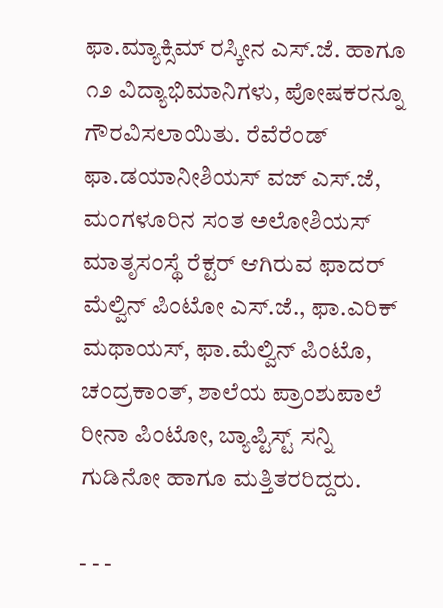ಫಾ.ಮ್ಯಾಕ್ಸಿಮ್ ರಸ್ಕೀನ ಎಸ್.ಜೆ. ಹಾಗೂ ೧೨ ವಿದ್ಯಾಭಿಮಾನಿಗಳು, ಪೋಷಕರನ್ನೂ ಗೌರವಿಸಲಾಯಿತು. ರೆವೆರೆಂಡ್ ಫಾ.ಡಯಾನೀಶಿಯಸ್ ವಜ್ ಎಸ್.ಜೆ, ಮಂಗಳೂರಿನ ಸಂತ ಅಲೋಶಿಯಸ್ ಮಾತೃಸಂಸ್ಥೆ ರೆಕ್ಟರ್ ಆಗಿರುವ ಫಾದರ್ ಮೆಲ್ವಿನ್ ಪಿಂಟೋ ಎಸ್.ಜೆ., ಫಾ.ಎರಿಕ್ ಮಥಾಯಸ್, ಫಾ.ಮೆಲ್ವಿನ್ ಪಿಂಟೊ, ಚಂದ್ರಕಾಂತ್, ಶಾಲೆಯ ಪ್ರಾಂಶುಪಾಲೆ ರೀನಾ ಪಿಂಟೋ, ಬ್ಯಾಪ್ಟಿಸ್ಟ್ ಸನ್ನಿ ಗುಡಿನೋ ಹಾಗೂ ಮತ್ತಿತರರಿದ್ದರು.

- - -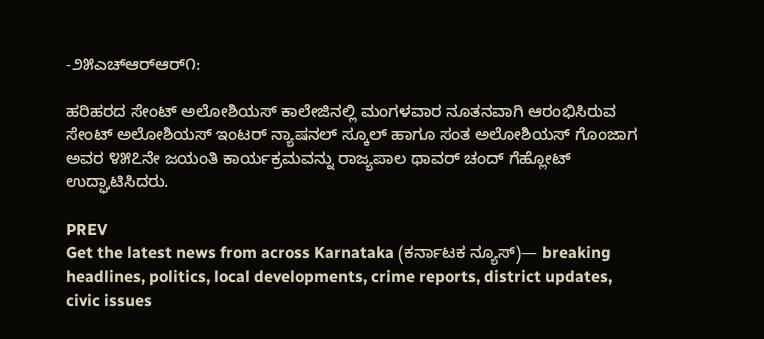-೨೫ಎಚ್‌ಆರ್‌ಆರ್೧:

ಹರಿಹರದ ಸೇಂಟ್ ಅಲೋಶಿಯಸ್ ಕಾಲೇಜಿನಲ್ಲಿ ಮಂಗಳವಾರ ನೂತನವಾಗಿ ಆರಂಭಿಸಿರುವ ಸೇಂಟ್ ಅಲೋಶಿಯಸ್ ಇಂಟರ್ ನ್ಯಾಷನಲ್ ಸ್ಕೂಲ್ ಹಾಗೂ ಸಂತ ಅಲೋಶಿಯಸ್ ಗೊಂಜಾಗ ಅವರ ೪೫೭ನೇ ಜಯಂತಿ ಕಾರ್ಯಕ್ರಮವನ್ನು ರಾಜ್ಯಪಾಲ ಥಾವರ್ ಚಂದ್ ಗೆಹ್ಲೋಟ್ ಉದ್ಘಾಟಿಸಿದರು.

PREV
Get the latest news from across Karnataka (ಕರ್ನಾಟಕ ನ್ಯೂಸ್)— breaking headlines, politics, local developments, crime reports, district updates, civic issues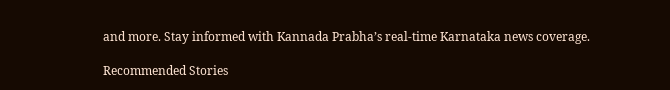and more. Stay informed with Kannada Prabha’s real‑time Karnataka news coverage.

Recommended Stories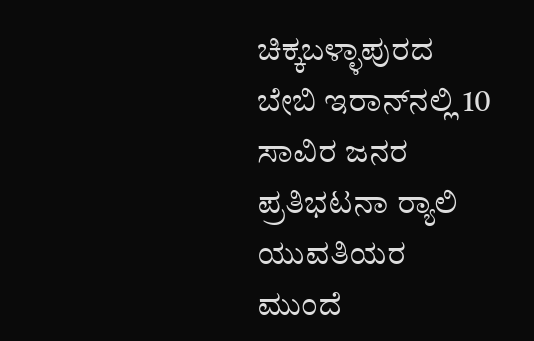ಚಿಕ್ಕಬಳ್ಳಾಪುರದ ಬೇಬಿ ಇರಾನ್‌ನಲ್ಲಿ 10 ಸಾವಿರ ಜನರ ಪ್ರತಿಭಟನಾ ರ್‍ಯಾಲಿ
ಯುವತಿಯರ ಮುಂದೆ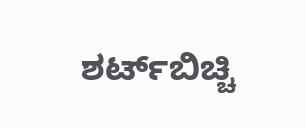ಶರ್ಟ್‌ಬಿಚ್ಚಿ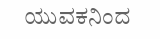ಯುವಕನಿಂದ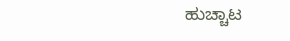ಹುಚ್ಚಾಟ